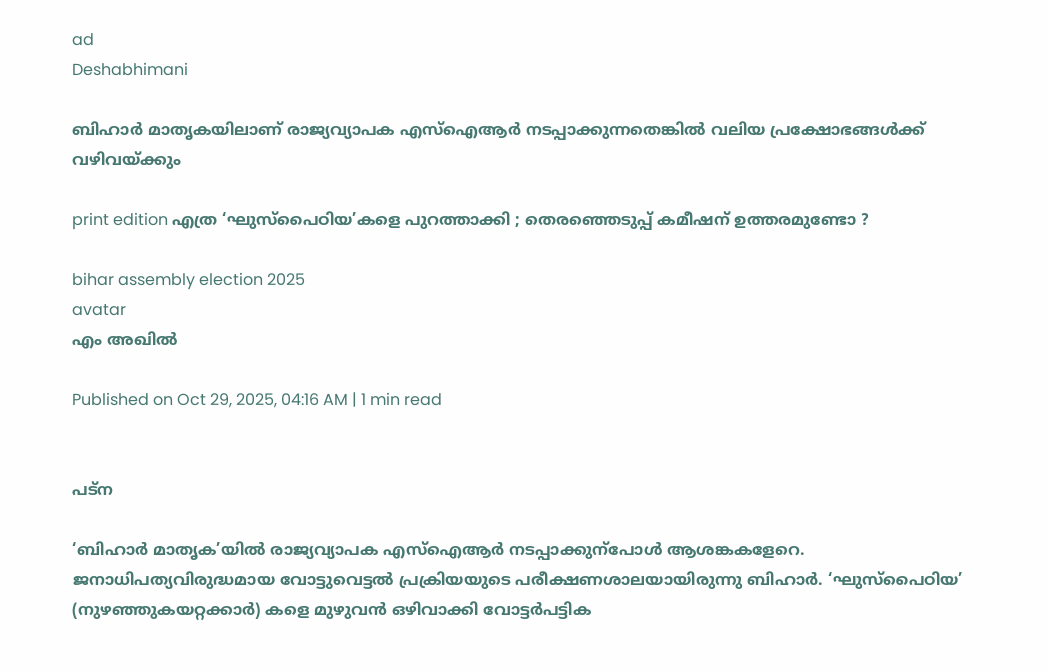ad
Deshabhimani

ബിഹാർ മാതൃകയിലാണ്‌ രാജ്യവ്യാപക എസ്‌ഐആർ നടപ്പാക്കുന്നതെങ്കിൽ വലിയ പ്രക്ഷോഭങ്ങൾക്ക് വഴിവയ്ക്കും

print edition എത്ര ‘ഘുസ്‌പൈഠിയ’കളെ പുറത്താക്കി ; തെരഞ്ഞെടുപ്പ് കമീഷന് ഉത്തരമുണ്ടോ ?

bihar assembly election 2025
avatar
എം അഖിൽ

Published on Oct 29, 2025, 04:16 AM | 1 min read


പട്‌ന

‘ബിഹാർ മാതൃക’യിൽ രാജ്യവ്യാപക എസ്‌ഐആർ നടപ്പാക്കുന്പോൾ ആശങ്കകളേറെ. ജനാധിപത്യവിരുദ്ധമായ വോട്ടുവെട്ടൽ പ്രക്രിയയുടെ പരീക്ഷണശാലയായിരുന്നു ബിഹാർ. ‘ഘുസ്‌പൈഠിയ’ (നുഴഞ്ഞുകയറ്റക്കാർ) കളെ മുഴുവൻ ഒഴിവാക്കി വോട്ടർപട്ടിക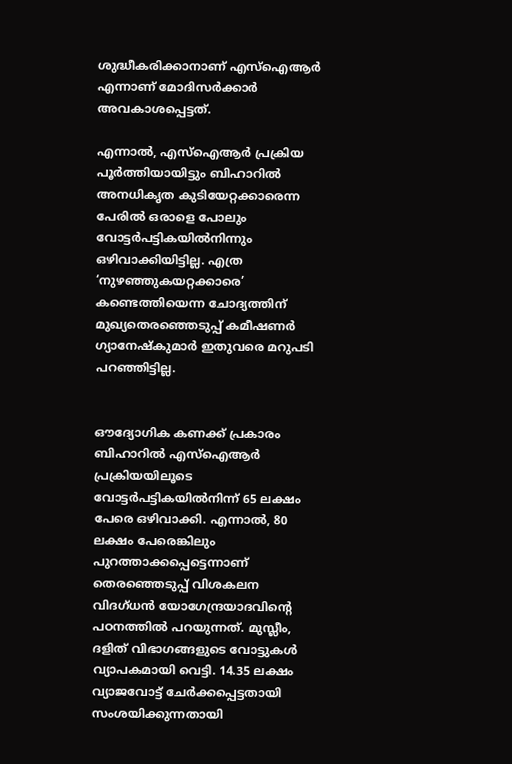ശുദ്ധീകരിക്കാനാണ്‌ എസ്‌ഐആർ എന്നാണ്‌ മോദിസർക്കാർ അവകാശപ്പെട്ടത്‌.

എന്നാൽ, എസ്‌ഐആർ പ്രക്രിയ പൂർത്തിയായിട്ടും ബിഹാറില്‍ അനധികൃത കുടിയേറ്റക്കാരെന്ന പേരിൽ ഒരാളെ പോലും വോട്ടർപട്ടികയിൽനിന്നും ഒഴിവാക്കിയിട്ടില്ല. എത്ര ‘നുഴഞ്ഞുകയറ്റക്കാരെ’ കണ്ടെത്തിയെന്ന ചോദ്യത്തിന്‌ മുഖ്യതെരഞ്ഞെടുപ്പ്‌ കമീഷണർ ഗ്യാനേഷ്‌കുമാർ ഇതുവരെ മറുപടി പറഞ്ഞിട്ടില്ല.


ഒ‍ൗദ്യോഗിക കണക്ക് പ്രകാരം ബിഹാറിൽ എസ്‌ഐആര്‍ പ്രക്രിയയിലൂടെ വോട്ടര്‍പട്ടികയില്‍നിന്ന്‌ 65 ലക്ഷം പേരെ ഒഴിവാക്കി. എന്നാൽ, 80 ലക്ഷം പേരെങ്കിലും പുറത്താക്കപ്പെട്ടെന്നാണ്‌ തെരഞ്ഞെടുപ്പ് വിശകലന വിദഗ്ധന്‍ യോഗേന്ദ്രയാദവിന്റെ പഠനത്തിൽ പറയുന്നത്‌. മുസ്ലീം, ദളിത്‌ വിഭാഗങ്ങളുടെ വോട്ടുകൾ വ്യാപകമായി വെട്ടി. 14.35 ലക്ഷം വ്യാജവോട്ട് ചേർക്കപ്പെട്ടതായി സംശയിക്കുന്നതായി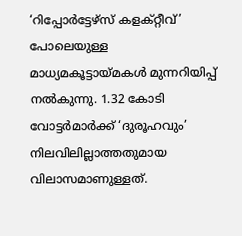‘റിപ്പോർട്ടേഴ്‌സ്‌ കളക്റ്റീവ്‌’ പോലെയുള്ള മാധ്യമകൂട്ടായ്‌മകള്‍ മുന്നറിയിപ്പ് നല്‍കുന്നു. 1.32 കോടി വോട്ടർമാര്‍ക്ക് ‘ദുരൂഹവും’ നിലവിലില്ലാത്തതുമായ വിലാസമാണുള്ളത്.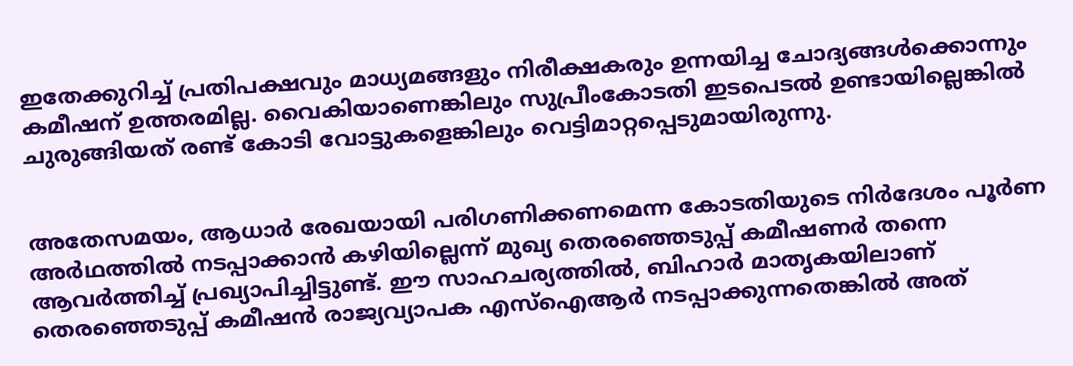ഇതേക്കുറിച്ച് പ്രതിപക്ഷവും മാധ്യമങ്ങളും നിരീക്ഷകരും ഉന്നയിച്ച ചോദ്യങ്ങൾക്കൊന്നും കമീഷന് ഉത്തരമില്ല. വൈകിയാണെങ്കിലും സുപ്രീംകോടതി ഇടപെടൽ ഉണ്ടായില്ലെങ്കില്‍ ചുരുങ്ങിയത്‌ രണ്ട്‌ കോടി വോട്ടുകളെങ്കിലും വെട്ടിമാറ്റപ്പെടുമായിരുന്നു.


അതേസമയം, ആധാർ രേഖയായി പരിഗണിക്കണമെന്ന കോടതിയുടെ നിർദേശം പൂർണ അർഥത്തിൽ നടപ്പാക്കാൻ കഴിയില്ലെന്ന്‌ മുഖ്യ തെരഞ്ഞെടുപ്പ്‌ കമീഷണർ തന്നെ ആവർത്തിച്ച്‌ പ്രഖ്യാപിച്ചിട്ടുണ്ട്‌. ഇ‍ൗ സാഹചര്യത്തിൽ, ബിഹാർ മാതൃകയിലാണ്‌ തെരഞ്ഞെടുപ്പ്‌ കമീഷൻ രാജ്യവ്യാപക എസ്‌ഐആർ നടപ്പാക്കുന്നതെങ്കിൽ അത്‌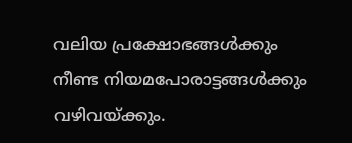വലിയ പ്രക്ഷോഭങ്ങൾക്കും നീണ്ട നിയമപോരാട്ടങ്ങൾക്കും വഴിവയ്‌ക്കും.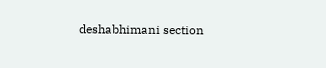deshabhimani section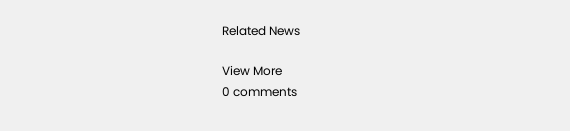Related News

View More
0 comments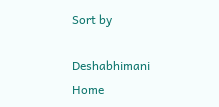Sort by

Deshabhimani
Home